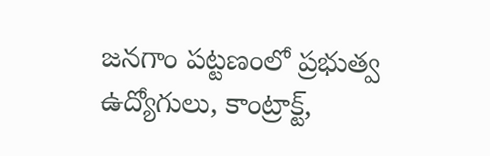జనగాం పట్టణంలో ప్రభుత్వ ఉద్యోగులు, కాంట్రాక్ట్,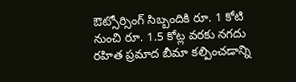ఔట్సోర్సింగ్ సిబ్బందికి రూ. 1 కోటి నుంచి రూ. 1.5 కోట్ల వరకు నగదు రహిత ప్రమాద బీమా కల్పించడాన్ని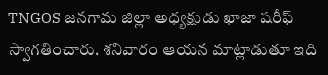TNGOS జనగామ జిల్లా అధ్యక్షుడు ఖాజా షరీఫ్ స్వాగతించారు. శనివారం ఆయన మాట్లాడుతూ ఇది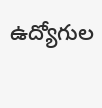ఉద్యోగుల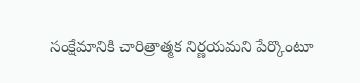సంక్షేమానికి చారిత్రాత్మక నిర్ణయమని పేర్కొంటూ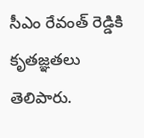సీఎం రేవంత్ రెడ్డికి కృతజ్ఞతలు తెలిపారు.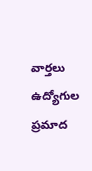వార్తలు
ఉద్యోగుల ప్రమాద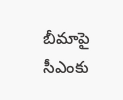బీమాపై సీఎంకు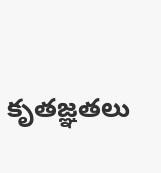కృతజ్ఞతలు